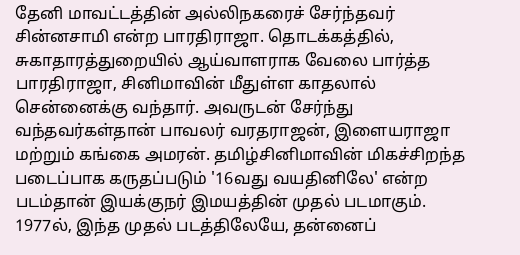தேனி மாவட்டத்தின் அல்லிநகரைச் சேர்ந்தவர் சின்னசாமி என்ற பாரதிராஜா. தொடக்கத்தில், சுகாதாரத்துறையில் ஆய்வாளராக வேலை பார்த்த பாரதிராஜா, சினிமாவின் மீதுள்ள காதலால் சென்னைக்கு வந்தார். அவருடன் சேர்ந்து வந்தவர்கள்தான் பாவலர் வரதராஜன், இளையராஜா மற்றும் கங்கை அமரன். தமிழ்சினிமாவின் மிகச்சிறந்த படைப்பாக கருதப்படும் '16வது வயதினிலே' என்ற படம்தான் இயக்குநர் இமயத்தின் முதல் படமாகும். 1977ல், இந்த முதல் படத்திலேயே, தன்னைப்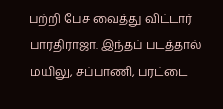பற்றி பேச வைத்து விட்டார் பாரதிராஜா. இந்தப் படத்தால் மயிலு, சப்பாணி, பரட்டை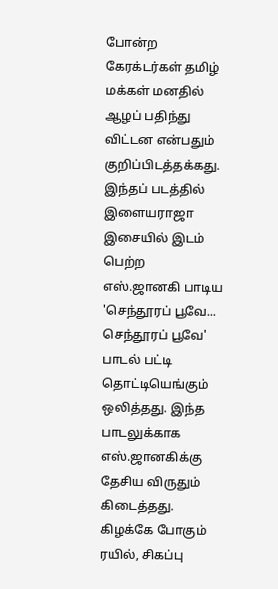போன்ற கேரக்டர்கள் தமிழ் மக்கள் மனதில் ஆழப் பதிந்து விட்டன என்பதும் குறிப்பிடத்தக்கது. இந்தப் படத்தில் இளையராஜா இசையில் இடம் பெற்ற எஸ்.ஜானகி பாடிய 'செந்தூரப் பூவே... செந்தூரப் பூவே' பாடல் பட்டி தொட்டியெங்கும் ஒலித்தது. இந்த பாடலுக்காக எஸ்.ஜானகிக்கு தேசிய விருதும் கிடைத்தது.
கிழக்கே போகும் ரயில், சிகப்பு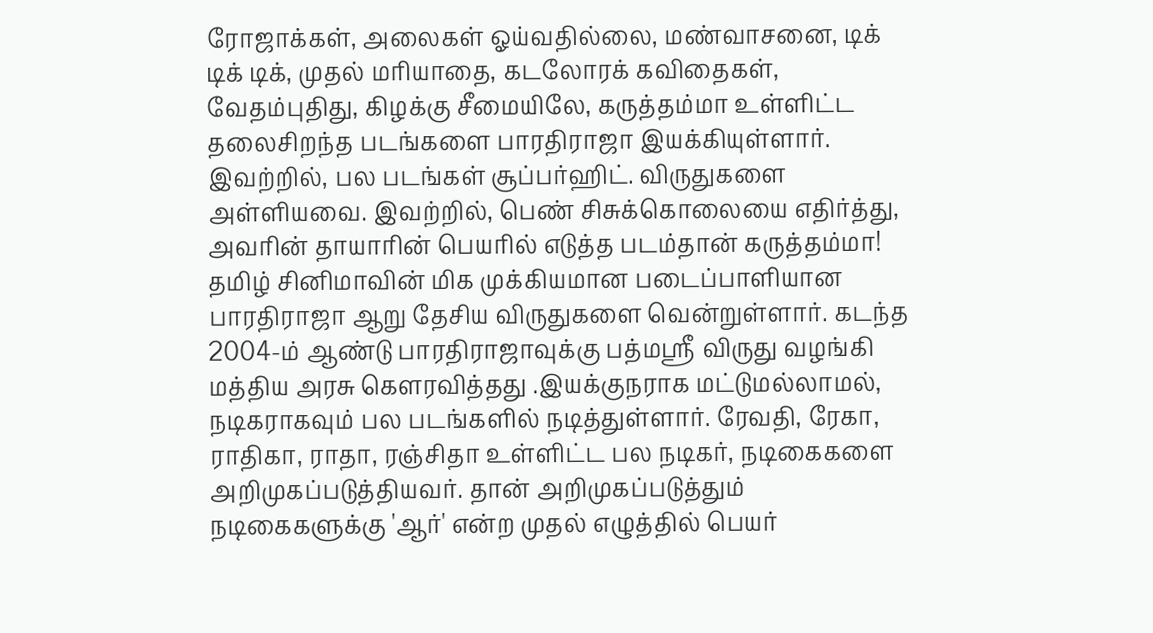ரோஜாக்கள், அலைகள் ஓய்வதில்லை, மண்வாசனை, டிக் டிக் டிக், முதல் மரியாதை, கடலோரக் கவிதைகள், வேதம்புதிது, கிழக்கு சீமையிலே, கருத்தம்மா உள்ளிட்ட தலைசிறந்த படங்களை பாரதிராஜா இயக்கியுள்ளார். இவற்றில், பல படங்கள் சூப்பர்ஹிட். விருதுகளை அள்ளியவை. இவற்றில், பெண் சிசுக்கொலையை எதிர்த்து, அவரின் தாயாரின் பெயரில் எடுத்த படம்தான் கருத்தம்மா!
தமிழ் சினிமாவின் மிக முக்கியமான படைப்பாளியான பாரதிராஜா ஆறு தேசிய விருதுகளை வென்றுள்ளார். கடந்த 2004-ம் ஆண்டு பாரதிராஜாவுக்கு பத்மஸ்ரீ விருது வழங்கி மத்திய அரசு கௌரவித்தது .இயக்குநராக மட்டுமல்லாமல், நடிகராகவும் பல படங்களில் நடித்துள்ளார். ரேவதி, ரேகா, ராதிகா, ராதா, ரஞ்சிதா உள்ளிட்ட பல நடிகர், நடிகைகளை அறிமுகப்படுத்தியவர். தான் அறிமுகப்படுத்தும் நடிகைகளுக்கு 'ஆர்' என்ற முதல் எழுத்தில் பெயர்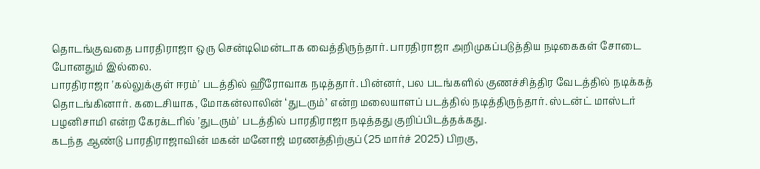தொடங்குவதை பாரதிராஜா ஒரு சென்டிமென்டாக வைத்திருந்தார். பாரதிராஜா அறிமுகப்படுத்திய நடிகைகள் சோடை போனதும் இல்லை.
பாரதிராஜா 'கல்லுக்குள் ஈரம்' படத்தில் ஹீரோவாக நடித்தார். பின்னர், பல படங்களில் குணச்சித்திர வேடத்தில் நடிக்கத் தொடங்கினார். கடைசியாக, மோகன்லாலின் ‘துடரும்’ என்ற மலையாளப் படத்தில் நடித்திருந்தார். ஸ்டன்ட் மாஸ்டர் பழனிசாமி என்ற கேரக்டரில் 'துடரும்' படத்தில் பாரதிராஜா நடித்தது குறிப்பிடத்தக்கது.
கடந்த ஆண்டு பாரதிராஜாவின் மகன் மனோஜ் மரணத்திற்குப் (25 மார்ச் 2025) பிறகு,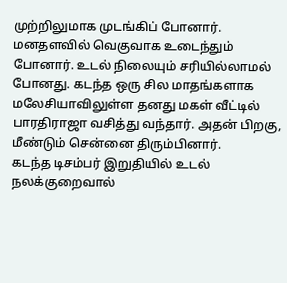முற்றிலுமாக முடங்கிப் போனார். மனதளவில் வெகுவாக உடைந்தும் போனார். உடல் நிலையும் சரியில்லாமல் போனது. கடந்த ஒரு சில மாதங்களாக மலேசியாவிலுள்ள தனது மகள் வீட்டில் பாரதிராஜா வசித்து வந்தார். அதன் பிறகு, மீண்டும் சென்னை திரும்பினார்.
கடந்த டிசம்பர் இறுதியில் உடல் நலக்குறைவால்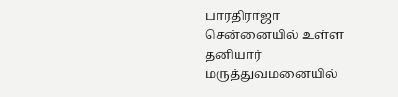பாரதிராஜா சென்னையில் உள்ள தனியார் மருத்துவமனையில்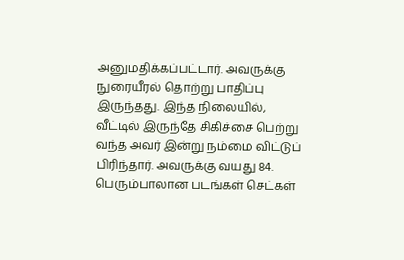அனுமதிக்கப்பட்டார். அவருக்கு நுரையீரல் தொற்று பாதிப்பு இருந்தது. இந்த நிலையில், வீட்டில் இருந்தே சிகிச்சை பெற்று வந்த அவர் இன்று நம்மை விட்டுப் பிரிந்தார். அவருக்கு வயது 84.
பெரும்பாலான படங்கள் செட்கள்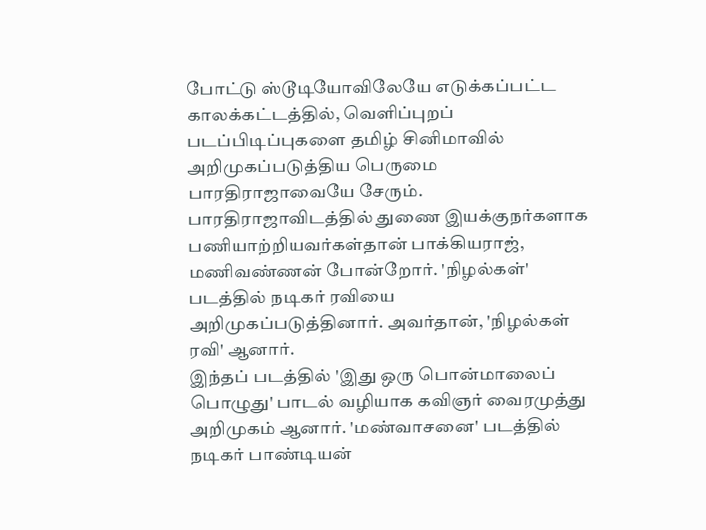போட்டு ஸ்டூடியோவிலேயே எடுக்கப்பட்ட காலக்கட்டத்தில், வெளிப்புறப் படப்பிடிப்புகளை தமிழ் சினிமாவில் அறிமுகப்படுத்திய பெருமை பாரதிராஜாவையே சேரும். பாரதிராஜாவிடத்தில் துணை இயக்குநர்களாக பணியாற்றியவர்கள்தான் பாக்கியராஜ், மணிவண்ணன் போன்றோர். 'நிழல்கள்' படத்தில் நடிகர் ரவியை அறிமுகப்படுத்தினார். அவர்தான், 'நிழல்கள் ரவி' ஆனார்.
இந்தப் படத்தில் 'இது ஒரு பொன்மாலைப் பொழுது' பாடல் வழியாக கவிஞர் வைரமுத்து அறிமுகம் ஆனார். 'மண்வாசனை' படத்தில் நடிகர் பாண்டியன்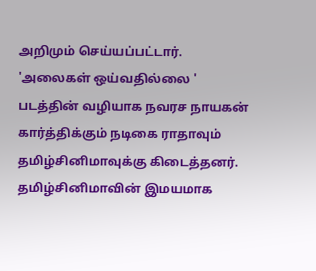அறிமும் செய்யப்பட்டார். 'அலைகள் ஒய்வதில்லை ' படத்தின் வழியாக நவரச நாயகன் கார்த்திக்கும் நடிகை ராதாவும் தமிழ்சினிமாவுக்கு கிடைத்தனர்.
தமிழ்சினிமாவின் இமயமாக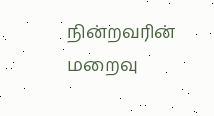நின்றவரின் மறைவு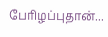பேரிழப்புதான்...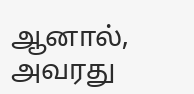ஆனால், அவரது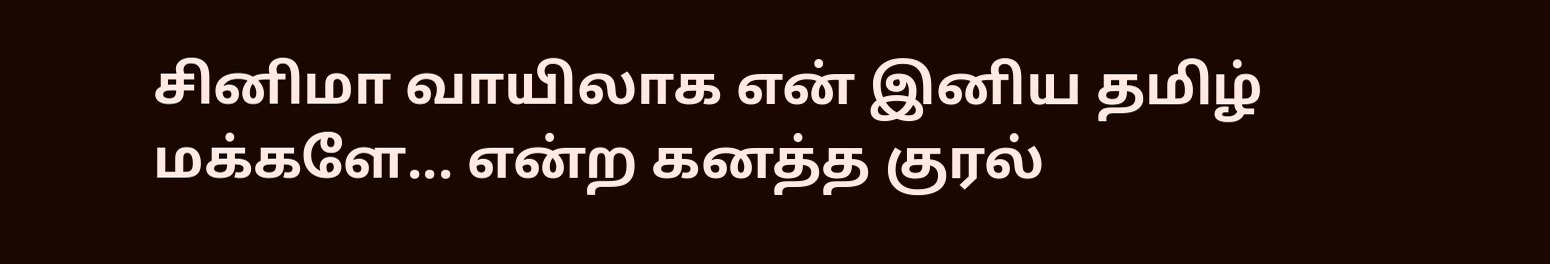சினிமா வாயிலாக என் இனிய தமிழ் மக்களே... என்ற கனத்த குரல்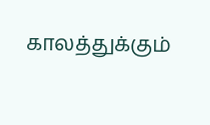காலத்துக்கும்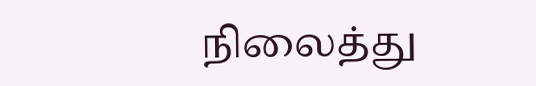நிலைத்து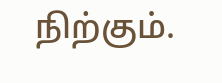நிற்கும்.